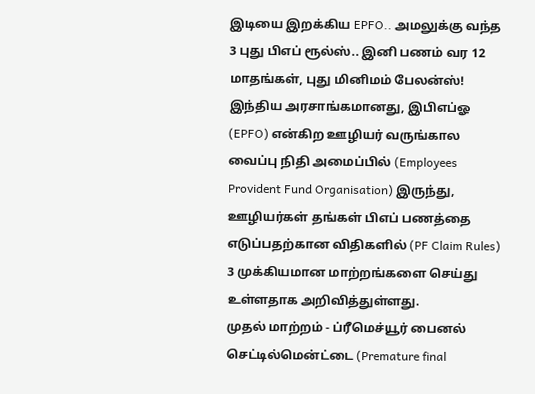இடியை இறக்கிய EPFO.. அமலுக்கு வந்த 3 புது பிஎப் ரூல்ஸ்.. இனி பணம் வர 12 மாதங்கள், புது மினிமம் பேலன்ஸ்!
இந்திய அரசாங்கமானது, இபிஎப்ஓ (EPFO) என்கிற ஊழியர் வருங்கால வைப்பு நிதி அமைப்பில் (Employees Provident Fund Organisation) இருந்து, ஊழியர்கள் தங்கள் பிஎப் பணத்தை எடுப்பதற்கான விதிகளில் (PF Claim Rules) 3 முக்கியமான மாற்றங்களை செய்து உள்ளதாக அறிவித்துள்ளது.
முதல் மாற்றம் - ப்ரீமெச்யூர் பைனல் செட்டில்மென்ட்டை (Premature final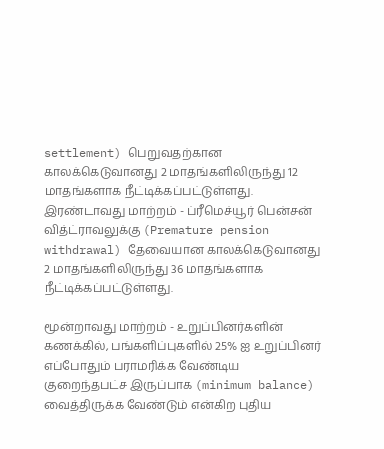settlement) பெறுவதற்கான காலக்கெடுவானது 2 மாதங்களிலிருந்து 12 மாதங்களாக நீட்டிக்கப்பட்டுள்ளது. இரண்டாவது மாற்றம் - ப்ரீமெச்யூர் பென்சன் வித்ட்ராவலுக்கு (Premature pension withdrawal) தேவையான காலக்கெடுவானது 2 மாதங்களிலிருந்து 36 மாதங்களாக நீட்டிக்கப்பட்டுள்ளது.

மூன்றாவது மாற்றம் - உறுப்பினர்களின் கணக்கில், பங்களிப்புகளில் 25% ஐ உறுப்பினர் எப்போதும் பராமரிக்க வேண்டிய குறைந்தபட்ச இருப்பாக (minimum balance) வைத்திருக்க வேண்டும் என்கிற புதிய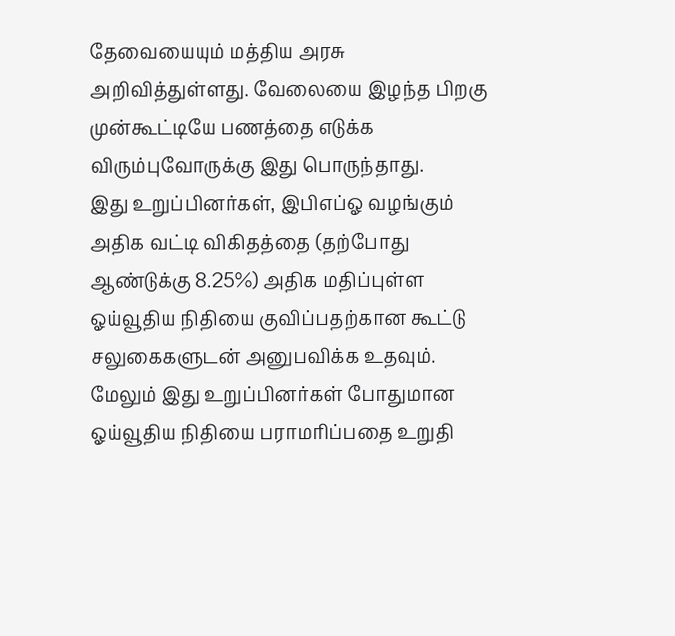தேவையையும் மத்திய அரசு அறிவித்துள்ளது. வேலையை இழந்த பிறகு முன்கூட்டியே பணத்தை எடுக்க விரும்புவோருக்கு இது பொருந்தாது.
இது உறுப்பினர்கள், இபிஎப்ஓ வழங்கும் அதிக வட்டி விகிதத்தை (தற்போது ஆண்டுக்கு 8.25%) அதிக மதிப்புள்ள ஓய்வூதிய நிதியை குவிப்பதற்கான கூட்டு சலுகைகளுடன் அனுபவிக்க உதவும். மேலும் இது உறுப்பினர்கள் போதுமான ஓய்வூதிய நிதியை பராமரிப்பதை உறுதி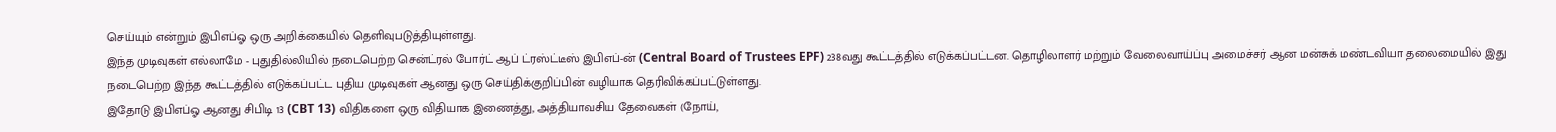செய்யும் என்றும் இபிஎப்ஓ ஒரு அறிக்கையில் தெளிவுபடுத்தியுள்ளது.
இந்த முடிவுகள் எல்லாமே - புதுதில்லியில் நடைபெற்ற சென்ட்ரல் போர்ட் ஆப் ட்ரஸ்ட்டீஸ் இபிஎப்-ன் (Central Board of Trustees EPF) 238வது கூட்டத்தில் எடுக்கப்பட்டன. தொழிலாளர் மற்றும் வேலைவாய்ப்பு அமைச்சர் ஆன மன்சுக் மண்டவியா தலைமையில் இது நடைபெற்ற இந்த கூட்டத்தில் எடுக்கப்பட்ட புதிய முடிவுகள் ஆனது ஒரு செய்திக்குறிப்பின் வழியாக தெரிவிக்கப்பட்டுள்ளது.
இதோடு இபிஎப்ஓ ஆனது சிபிடி 13 (CBT 13) விதிகளை ஒரு விதியாக இணைத்து, அத்தியாவசிய தேவைகள் (நோய்,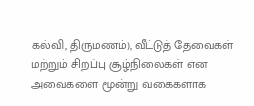கல்வி, திருமணம்), வீட்டுத் தேவைகள் மற்றும் சிறப்பு சூழ்நிலைகள் என அவைகளை மூன்று வகைகளாக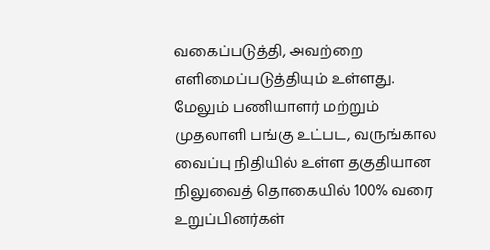வகைப்படுத்தி, அவற்றை எளிமைப்படுத்தியும் உள்ளது.
மேலும் பணியாளர் மற்றும் முதலாளி பங்கு உட்பட, வருங்கால வைப்பு நிதியில் உள்ள தகுதியான நிலுவைத் தொகையில் 100% வரை உறுப்பினர்கள்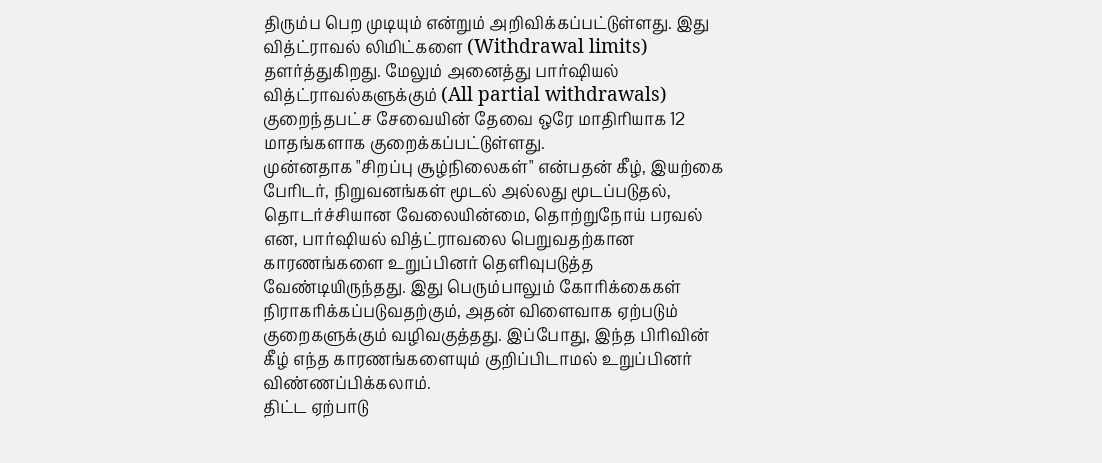திரும்ப பெற முடியும் என்றும் அறிவிக்கப்பட்டுள்ளது. இது வித்ட்ராவல் லிமிட்களை (Withdrawal limits) தளர்த்துகிறது. மேலும் அனைத்து பார்ஷியல் வித்ட்ராவல்களுக்கும் (All partial withdrawals) குறைந்தபட்ச சேவையின் தேவை ஒரே மாதிரியாக 12 மாதங்களாக குறைக்கப்பட்டுள்ளது.
முன்னதாக "சிறப்பு சூழ்நிலைகள்" என்பதன் கீழ், இயற்கை பேரிடர், நிறுவனங்கள் மூடல் அல்லது மூடப்படுதல், தொடர்ச்சியான வேலையின்மை, தொற்றுநோய் பரவல் என, பார்ஷியல் வித்ட்ராவலை பெறுவதற்கான காரணங்களை உறுப்பினர் தெளிவுபடுத்த வேண்டியிருந்தது. இது பெரும்பாலும் கோரிக்கைகள் நிராகரிக்கப்படுவதற்கும், அதன் விளைவாக ஏற்படும் குறைகளுக்கும் வழிவகுத்தது. இப்போது, இந்த பிரிவின் கீழ் எந்த காரணங்களையும் குறிப்பிடாமல் உறுப்பினர் விண்ணப்பிக்கலாம்.
திட்ட ஏற்பாடு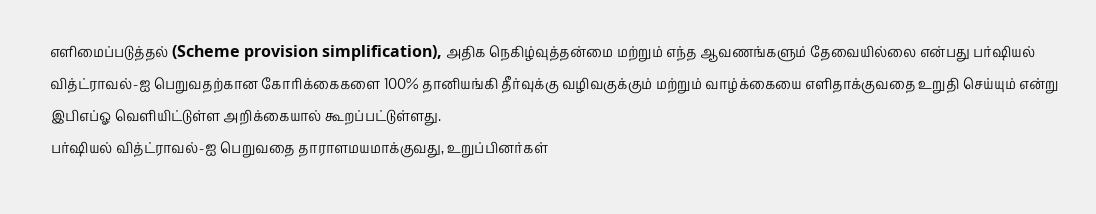எளிமைப்படுத்தல் (Scheme provision simplification), அதிக நெகிழ்வுத்தன்மை மற்றும் எந்த ஆவணங்களும் தேவையில்லை என்பது பர்ஷியல் வித்ட்ராவல்-ஐ பெறுவதற்கான கோரிக்கைகளை 100% தானியங்கி தீர்வுக்கு வழிவகுக்கும் மற்றும் வாழ்க்கையை எளிதாக்குவதை உறுதி செய்யும் என்று இபிஎப்ஓ வெளியிட்டுள்ள அறிக்கையால் கூறப்பட்டுள்ளது.
பர்ஷியல் வித்ட்ராவல்-ஐ பெறுவதை தாராளமயமாக்குவது, உறுப்பினர்கள்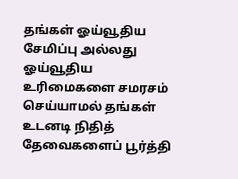தங்கள் ஓய்வூதிய சேமிப்பு அல்லது ஓய்வூதிய உரிமைகளை சமரசம் செய்யாமல் தங்கள் உடனடி நிதித் தேவைகளைப் பூர்த்தி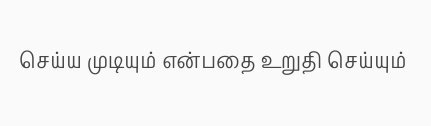செய்ய முடியும் என்பதை உறுதி செய்யும்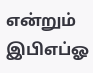என்றும் இபிஎப்ஓ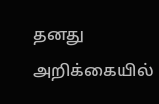தனது அறிக்கையில்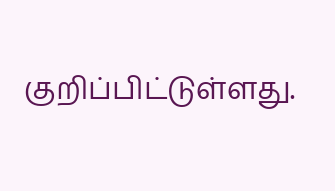குறிப்பிட்டுள்ளது.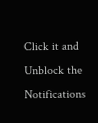Click it and Unblock the Notifications